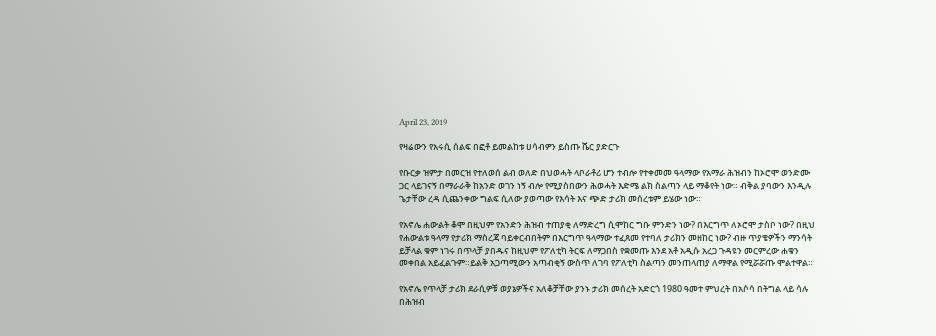April 23, 2019

የዛሬውን የአሩሲ ሰልፍ በፎቶ ይመልከቱ ሀሳብዎን ይስጡ ሼር ያድርጉ

የቡርቃ ዝምታ በመርዝ የተለወሰ ልብ ወለድ በህወሓት ላቦራቶሪ ሆን ተብሎ የተቀመመ ዓላማው የአማራ ሕዝብን ከኦሮሞ ወንድሙ ጋር ላይገናኝ በማራራቅ ከአንድ ወገን ነኝ ብሎ የሚያስበውን ሕወሓት እድሜ ልክ ስልጣን ላይ ማቆየት ነው። ብቅል ያባውን እንዲሉ ጌታቸው ረዳ ሲጨንቀው ግልፍ ሲለው ያወጣው የእሳት እና ጭድ ታሪክ መሰረቱም ይሄው ነው።

የአኖሌ ሐውልት ቆሞ በዚህም የአንድን ሕዝብ ተጠያቂ ለማድረግ ሲሞከር ግቡ ምንድን ነው? በእርግጥ ለኦሮሞ ታስቦ ነው? በዚህ የሐውልቱ ዓላማ የታሪክ ማስረጃ ባይቀርብበትም በእርግጥ ዓላማው ተፈጸመ የተባለ ታሪክን መዘከር ነው? ብዙ ጥያቄዎችን ማንሳት ይቻላል ቁም ነገሩ በጥላቻ ያበዱና ከዚህም የፖለቲካ ትርፍ ለማጋበስ የቋመጡ እንደ አቶ አዲሱ አረጋ ጉዳዩን መርምረው ሐቁን መቀበል አይፈልጉም።ይልቅ አጋጣሚውን አጣብቂኝ ውስጥ ለገባ የፖለቲካ ስልጣን መንጠላጠያ ለማዋል የሚሯሯጡ ሞልተዋል።

የአኖሌ የጥላቻ ታሪክ ደራሲዎቹ ወያኔዎችና አለቆቻቸው ያንኑ ታሪክ መሰረት አድርጎ 1980 ዓመተ ምህረት በአሶሳ በትግል ላይ ሳሉ በሕዝብ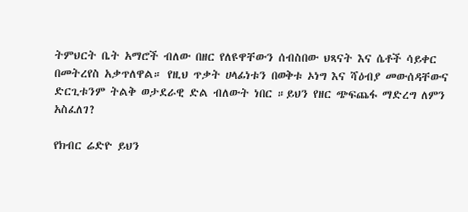ትምህርት ቤት አማሮች ብለው በዘር የለዩዋቸውን ሰብስበው ህጻናት እና ሴቶች ሳይቀር በመትረየስ አቃጥለዋል። የዚህ ጥቃት ሀላፊነቱን በወቅቱ ኦነግ እና ሻዕብያ መውሰዳቸውና ድርጊቱንም ትልቅ ወታደራዊ ድል ብለውት ነበር ።ይህን የዘር ጭፍጨፋ ማድረግ ለምን አስፈለገ?

የክብር ሬድዮ ይህን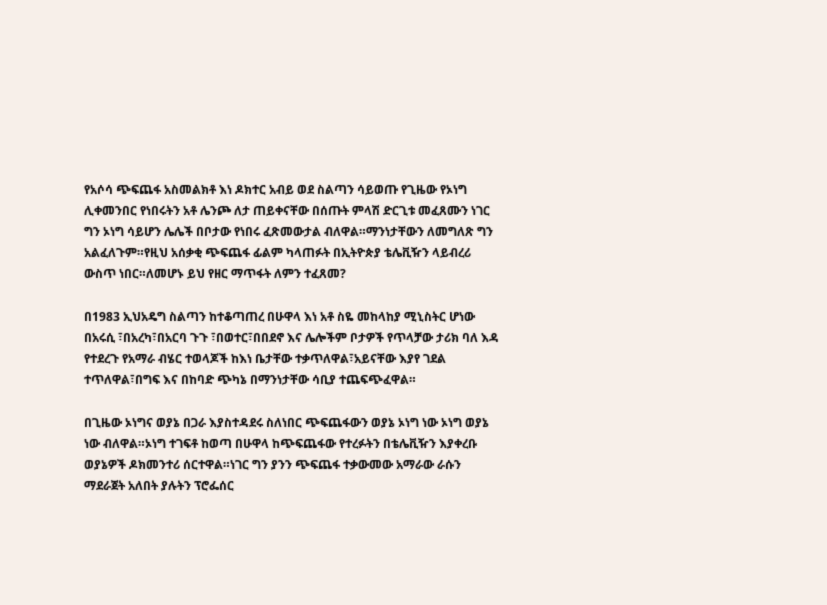የአሶሳ ጭፍጨፋ አስመልክቶ እነ ዶክተር አብይ ወደ ስልጣን ሳይወጡ የጊዜው የኦነግ ሊቀመንበር የነበሩትን አቶ ሌንጮ ለታ ጠይቀናቸው በሰጡት ምላሽ ድርጊቱ መፈጸሙን ነገር ግን ኦነግ ሳይሆን ሌሌች በቦታው የነበሩ ፈጽመውታል ብለዋል።ማንነታቸውን ለመግለጽ ግን አልፈለጉም።የዚህ አሰቃቂ ጭፍጨፋ ፊልም ካላጠፉት በኢትዮጵያ ቴሌቪዥን ላይብረሪ ውስጥ ነበር።ለመሆኑ ይህ የዘር ማጥፋት ለምን ተፈጸመ?

በ1983 ኢህአዴግ ስልጣን ከተቆጣጠረ በሁዋላ እነ አቶ ስዬ መከላከያ ሚኒስትር ሆነው በአሩሲ ፣በአረካ፣በአርባ ጉጉ ፣በወተር፣በበደኖ እና ሌሎችም ቦታዎች የጥላቻው ታሪክ ባለ እዳ የተደረጉ የአማራ ብሄር ተወላጆች ከእነ ቤታቸው ተቃጥለዋል፣አይናቸው እያየ ገደል ተጥለዋል፣በግፍ እና በከባድ ጭካኔ በማንነታቸው ሳቢያ ተጨፍጭፈዋል።

በጊዜው ኦነግና ወያኔ በጋራ እያስተዳደሩ ስለነበር ጭፍጨፋውን ወያኔ ኦነግ ነው ኦነግ ወያኔ ነው ብለዋል።ኦነግ ተገፍቶ ከወጣ በሁዋላ ከጭፍጨፋው የተረፉትን በቴሌቪዥን እያቀረቡ ወያኔዎች ዶክመንተሪ ሰርተዋል።ነገር ግን ያንን ጭፍጨፋ ተቃውመው አማራው ራሱን ማደራጀት አለበት ያሉትን ፕሮፌሰር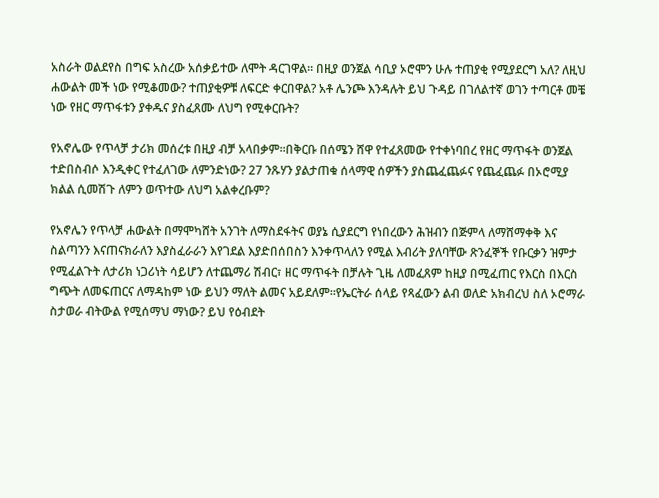አስራት ወልደየስ በግፍ አስረው አሰቃይተው ለሞት ዳርገዋል። በዚያ ወንጀል ሳቢያ ኦሮሞን ሁሉ ተጠያቂ የሚያደርግ አለ? ለዚህ ሐውልት መች ነው የሚቆመው? ተጠያቂዎቹ ለፍርድ ቀርበዋል? አቶ ሌንጮ እንዳሉት ይህ ጉዳይ በገለልተኛ ወገን ተጣርቶ መቼ ነው የዘር ማጥፋቱን ያቀዱና ያስፈጸሙ ለህግ የሚቀርቡት?

የአኖሌው የጥላቻ ታሪክ መሰረቱ በዚያ ብቻ አላበቃም።በቅርቡ በሰሜን ሸዋ የተፈጸመው የተቀነባበረ የዘር ማጥፋት ወንጀል ተድበስብሶ እንዲቀር የተፈለገው ለምንድነው? 27 ንጹሃን ያልታጠቁ ሰላማዊ ሰዎችን ያስጨፈጨፉና የጨፈጨፉ በኦሮሚያ ክልል ሲመሽጉ ለምን ወጥተው ለህግ አልቀረቡም?

የአኖሌን የጥላቻ ሐውልት በማሞካሸት አንገት ለማስደፋትና ወያኔ ሲያደርግ የነበረውን ሕዝብን በጅምላ ለማሸማቀቅ እና ስልጣንን እናጠናክራለን እያስፈራራን እየገደል እያድበሰበስን እንቀጥላለን የሚል እብሪት ያለባቸው ጽንፈኞች የቡርቃን ዝምታ የሚፈልጉት ለታሪክ ነጋሪነት ሳይሆን ለተጨማሪ ሽብር፣ ዘር ማጥፋት በቻሉት ጊዜ ለመፈጸም ከዚያ በሚፈጠር የእርስ በእርስ ግጭት ለመፍጠርና ለማዳከም ነው ይህን ማለት ልመና አይደለም።የኤርትራ ሰላይ የጻፈውን ልብ ወለድ አክብረህ ስለ ኦሮማራ ስታወራ ብትውል የሚሰማህ ማነው? ይህ የዕብደት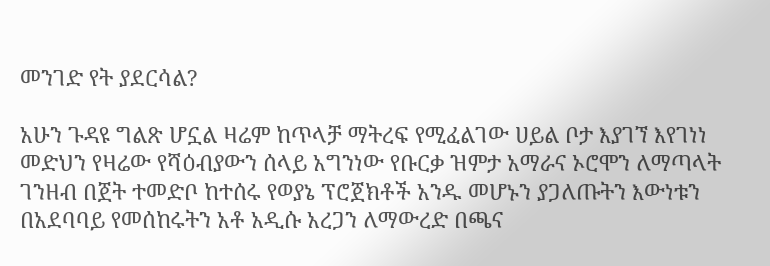መንገድ የት ያደርሳል?

አሁን ጉዳዩ ግልጽ ሆኗል ዛሬም ከጥላቻ ማትረፍ የሚፈልገው ሀይል ቦታ እያገኘ እየገነነ መድህን የዛሬው የሻዕብያውን ሰላይ አግንነው የቡርቃ ዝምታ አማራና ኦሮሞን ለማጣላት ገንዘብ በጀት ተመድቦ ከተሰሩ የወያኔ ፕሮጀክቶች አንዱ መሆኑን ያጋለጡትን እውነቱን በአደባባይ የመሰከሩትን አቶ አዲሱ አረጋን ለማውረድ በጫና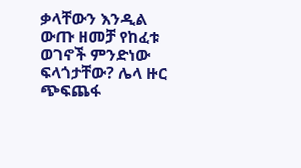ቃላቸውን እንዲል ውጡ ዘመቻ የከፈቱ ወገኖች ምንድነው ፍላጎታቸው? ሌላ ዙር ጭፍጨፋ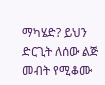ማካሄድ? ይህን ድርጊት ለሰው ልጅ መብት የሚቆሙ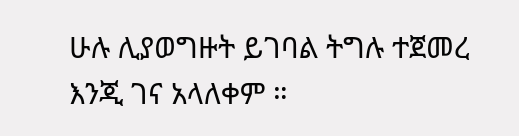ሁሉ ሊያወግዙት ይገባል ትግሉ ተጀመረ እንጂ ገና አላለቀም ።